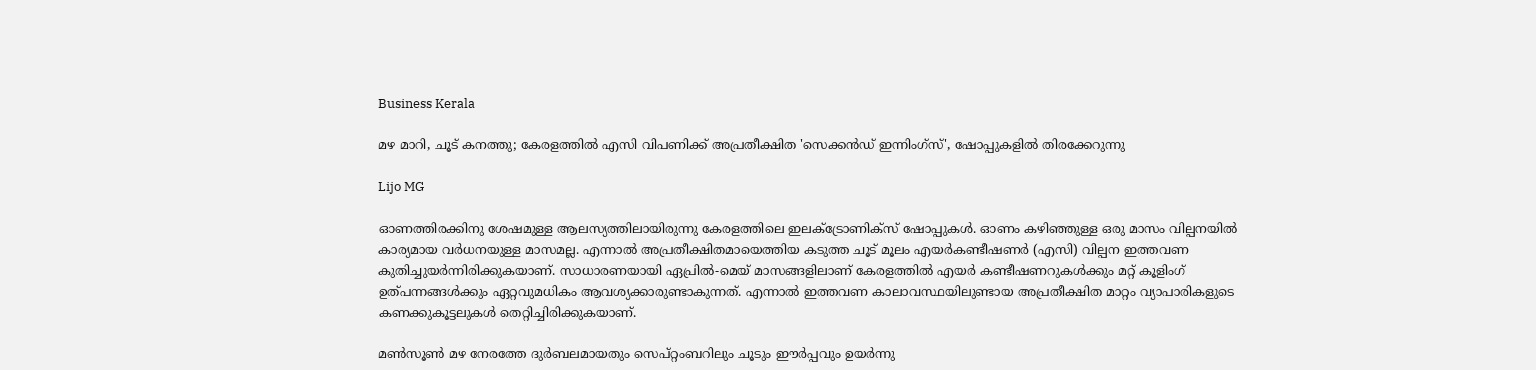Business Kerala

മഴ മാറി, ചൂട് കനത്തു; കേരളത്തില്‍ എസി വിപണിക്ക് അപ്രതീക്ഷിത 'സെക്കന്‍ഡ് ഇന്നിംഗ്സ്', ഷോപ്പുകളില്‍ തിരക്കേറുന്നു

Lijo MG

ഓണത്തിരക്കിനു ശേഷമുള്ള ആലസ്യത്തിലായിരുന്നു കേരളത്തിലെ ഇലക്‌ട്രോണിക്‌സ് ഷോപ്പുകള്‍. ഓണം കഴിഞ്ഞുള്ള ഒരു മാസം വില്പനയില്‍ കാര്യമായ വര്‍ധനയുള്ള മാസമല്ല. എന്നാല്‍ അപ്രതീക്ഷിതമായെത്തിയ കടുത്ത ചൂട് മൂലം എയര്‍കണ്ടീഷണര്‍ (എസി) വില്പന ഇത്തവണ കുതിച്ചുയര്‍ന്നിരിക്കുകയാണ്. സാധാരണയായി ഏപ്രില്‍-മെയ് മാസങ്ങളിലാണ് കേരളത്തില്‍ എയര്‍ കണ്ടീഷണറുകള്‍ക്കും മറ്റ് കൂളിംഗ് ഉത്പന്നങ്ങള്‍ക്കും ഏറ്റവുമധികം ആവശ്യക്കാരുണ്ടാകുന്നത്. എന്നാല്‍ ഇത്തവണ കാലാവസ്ഥയിലുണ്ടായ അപ്രതീക്ഷിത മാറ്റം വ്യാപാരികളുടെ കണക്കുകൂട്ടലുകള്‍ തെറ്റിച്ചിരിക്കുകയാണ്.

മണ്‍സൂണ്‍ മഴ നേരത്തേ ദുര്‍ബലമായതും സെപ്റ്റംബറിലും ചൂടും ഈര്‍പ്പവും ഉയര്‍ന്നു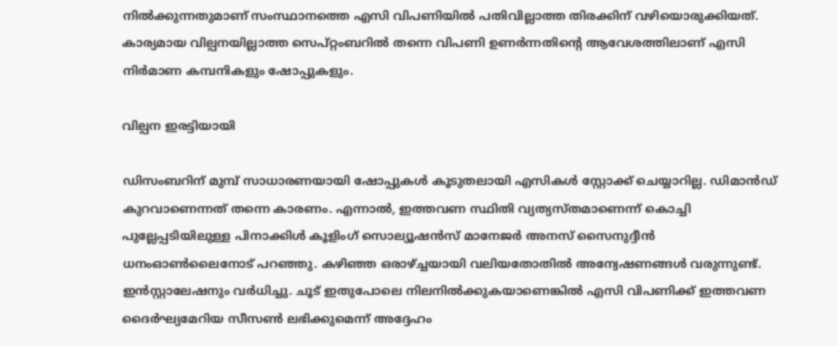നില്‍ക്കുന്നതുമാണ് സംസ്ഥാനത്തെ എസി വിപണിയില്‍ പതിവില്ലാത്ത തിരക്കിന് വഴിയൊരുക്കിയത്. കാര്യമായ വില്പനയില്ലാത്ത സെപ്റ്റംബറില്‍ തന്നെ വിപണി ഉണര്‍ന്നതിന്റെ ആവേശത്തിലാണ് എസി നിര്‍മാണ കമ്പനികളും ഷോപ്പുകളും.

വില്പന ഇരട്ടിയായി

ഡിസംബറിന് മുമ്പ് സാധാരണയായി ഷോപ്പുകള്‍ കൂടുതലായി എസികള്‍ സ്റ്റോക്ക് ചെയ്യാറില്ല. ഡിമാന്‍ഡ് കുറവാണെന്നത് തന്നെ കാരണം. എന്നാല്‍, ഇത്തവണ സ്ഥിതി വ്യത്യസ്തമാണെന്ന് കൊച്ചി പുല്ലേപ്പടിയിലുള്ള പിനാക്കിള്‍ കൂളിംഗ് സൊല്യൂഷന്‍സ് മാനേജര്‍ അനസ് സൈനുദ്ദീന്‍ ധനംഓണ്‍ലൈനോട് പറഞ്ഞു. കഴിഞ്ഞ ഒരാഴ്ച്ചയായി വലിയതോതില്‍ അന്വേഷണങ്ങള്‍ വരുന്നുണ്ട്. ഇന്‍സ്റ്റാലേഷനും വര്‍ധിച്ചു. ചൂട് ഇതുപോലെ നിലനില്‍ക്കുകയാണെങ്കില്‍ എസി വിപണിക്ക് ഇത്തവണ ദൈര്‍ഘ്യമേറിയ സീസണ്‍ ലഭിക്കുമെന്ന് അദ്ദേഹം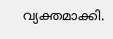വ്യക്തമാക്കി.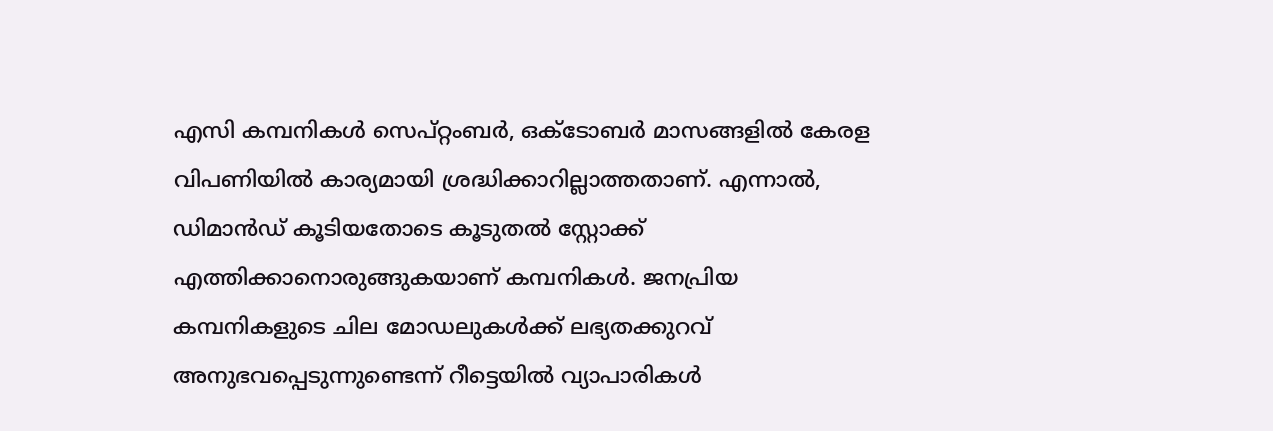എസി കമ്പനികള്‍ സെപ്റ്റംബര്‍, ഒക്ടോബര്‍ മാസങ്ങളില്‍ കേരള വിപണിയില്‍ കാര്യമായി ശ്രദ്ധിക്കാറില്ലാത്തതാണ്. എന്നാല്‍, ഡിമാന്‍ഡ് കൂടിയതോടെ കൂടുതല്‍ സ്റ്റോക്ക് എത്തിക്കാനൊരുങ്ങുകയാണ് കമ്പനികള്‍. ജനപ്രിയ കമ്പനികളുടെ ചില മോഡലുകള്‍ക്ക് ലഭ്യതക്കുറവ് അനുഭവപ്പെടുന്നുണ്ടെന്ന് റീട്ടെയില്‍ വ്യാപാരികള്‍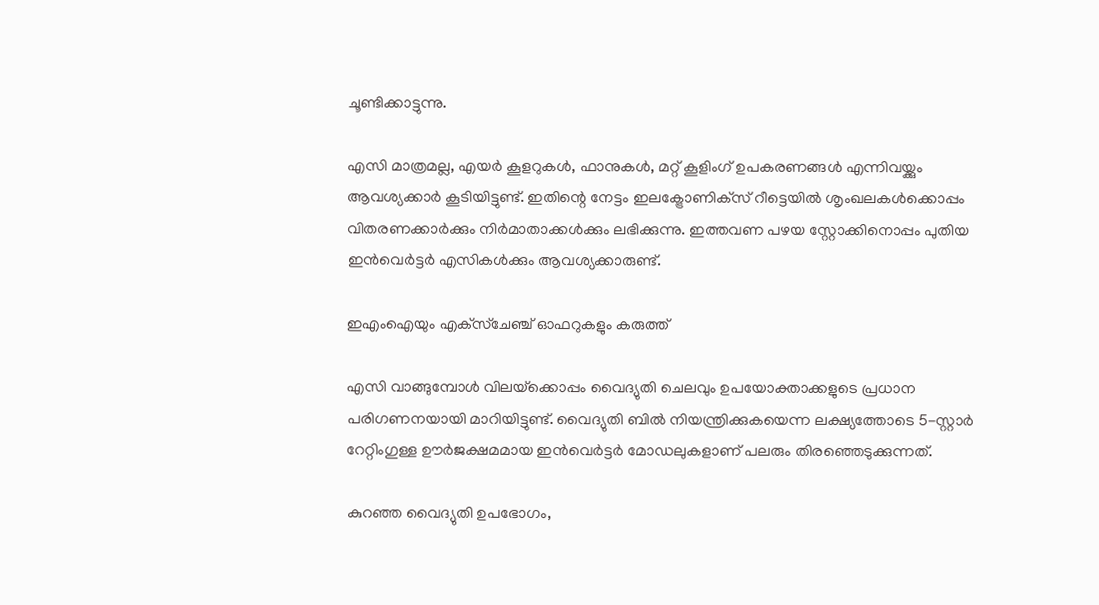ചൂണ്ടിക്കാട്ടുന്നു.

എസി മാത്രമല്ല, എയര്‍ കൂളറുകള്‍, ഫാനുകള്‍, മറ്റ് കൂളിംഗ് ഉപകരണങ്ങള്‍ എന്നിവയ്ക്കും ആവശ്യക്കാര്‍ കൂടിയിട്ടുണ്ട്. ഇതിന്റെ നേട്ടം ഇലക്ട്രോണിക്‌സ് റീട്ടെയില്‍ ശൃംഖലകള്‍ക്കൊപ്പം വിതരണക്കാര്‍ക്കും നിര്‍മാതാക്കള്‍ക്കും ലഭിക്കുന്നു. ഇത്തവണ പഴയ സ്റ്റോക്കിനൊപ്പം പുതിയ ഇന്‍വെര്‍ട്ടര്‍ എസികള്‍ക്കും ആവശ്യക്കാരുണ്ട്.

ഇഎംഐയും എക്‌സ്‌ചേഞ്ച് ഓഫറുകളും കരുത്ത്

എസി വാങ്ങുമ്പോള്‍ വിലയ്‌ക്കൊപ്പം വൈദ്യുതി ചെലവും ഉപയോക്താക്കളുടെ പ്രധാന പരിഗണനയായി മാറിയിട്ടുണ്ട്. വൈദ്യുതി ബില്‍ നിയന്ത്രിക്കുകയെന്ന ലക്ഷ്യത്തോടെ 5-സ്റ്റാര്‍ റേറ്റിംഗുള്ള ഊര്‍ജക്ഷമമായ ഇന്‍വെര്‍ട്ടര്‍ മോഡലുകളാണ് പലരും തിരഞ്ഞെടുക്കുന്നത്.

കുറഞ്ഞ വൈദ്യുതി ഉപഭോഗം,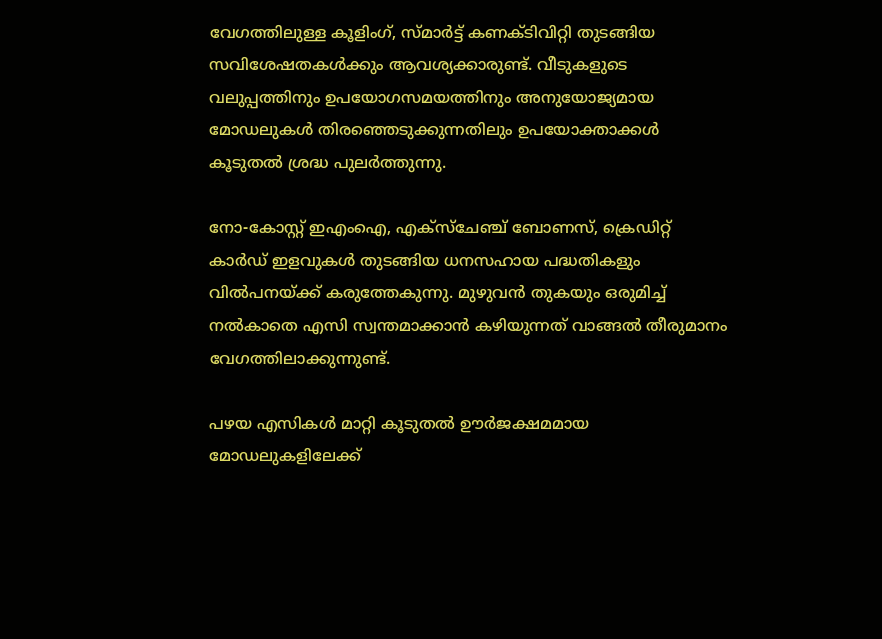വേഗത്തിലുള്ള കൂളിംഗ്, സ്മാര്‍ട്ട് കണക്ടിവിറ്റി തുടങ്ങിയ സവിശേഷതകള്‍ക്കും ആവശ്യക്കാരുണ്ട്. വീടുകളുടെ വലുപ്പത്തിനും ഉപയോഗസമയത്തിനും അനുയോജ്യമായ മോഡലുകള്‍ തിരഞ്ഞെടുക്കുന്നതിലും ഉപയോക്താക്കള്‍ കൂടുതല്‍ ശ്രദ്ധ പുലര്‍ത്തുന്നു.

നോ-കോസ്റ്റ് ഇഎംഐ, എക്‌സ്‌ചേഞ്ച് ബോണസ്, ക്രെഡിറ്റ് കാര്‍ഡ് ഇളവുകള്‍ തുടങ്ങിയ ധനസഹായ പദ്ധതികളും വില്‍പനയ്ക്ക് കരുത്തേകുന്നു. മുഴുവന്‍ തുകയും ഒരുമിച്ച് നല്‍കാതെ എസി സ്വന്തമാക്കാന്‍ കഴിയുന്നത് വാങ്ങല്‍ തീരുമാനം വേഗത്തിലാക്കുന്നുണ്ട്.

പഴയ എസികള്‍ മാറ്റി കൂടുതല്‍ ഊര്‍ജക്ഷമമായ മോഡലുകളിലേക്ക്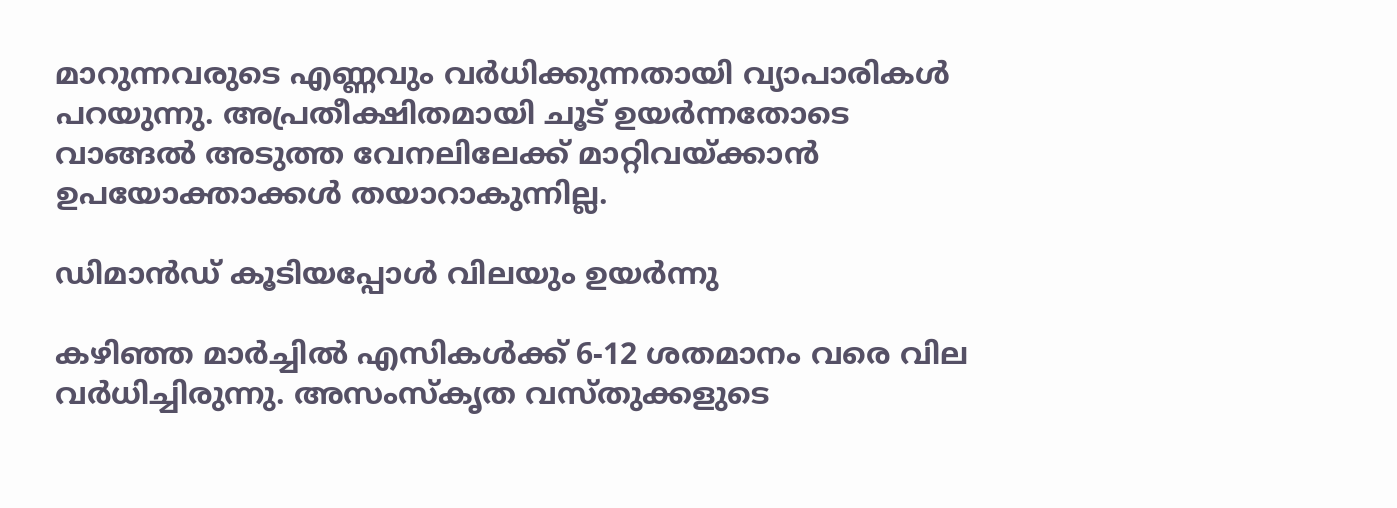മാറുന്നവരുടെ എണ്ണവും വര്‍ധിക്കുന്നതായി വ്യാപാരികള്‍ പറയുന്നു. അപ്രതീക്ഷിതമായി ചൂട് ഉയര്‍ന്നതോടെ വാങ്ങല്‍ അടുത്ത വേനലിലേക്ക് മാറ്റിവയ്ക്കാന്‍ ഉപയോക്താക്കള്‍ തയാറാകുന്നില്ല.

ഡിമാന്‍ഡ് കൂടിയപ്പോള്‍ വിലയും ഉയര്‍ന്നു

കഴിഞ്ഞ മാര്‍ച്ചില്‍ എസികള്‍ക്ക് 6-12 ശതമാനം വരെ വില വര്‍ധിച്ചിരുന്നു. അസംസ്‌കൃത വസ്തുക്കളുടെ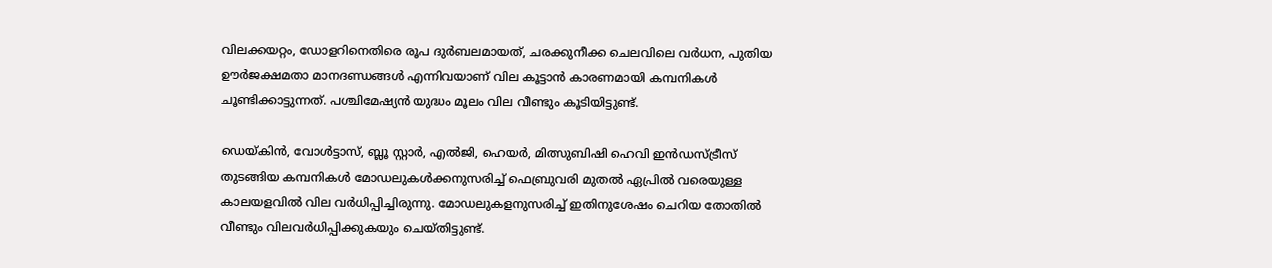വിലക്കയറ്റം, ഡോളറിനെതിരെ രൂപ ദുര്‍ബലമായത്, ചരക്കുനീക്ക ചെലവിലെ വര്‍ധന, പുതിയ ഊര്‍ജക്ഷമതാ മാനദണ്ഡങ്ങള്‍ എന്നിവയാണ് വില കൂട്ടാന്‍ കാരണമായി കമ്പനികള്‍ ചൂണ്ടിക്കാട്ടുന്നത്. പശ്ചിമേഷ്യന്‍ യുദ്ധം മൂലം വില വീണ്ടും കൂടിയിട്ടുണ്ട്.

ഡെയ്കിന്‍, വോള്‍ട്ടാസ്, ബ്ലൂ സ്റ്റാര്‍, എല്‍ജി, ഹെയര്‍, മിത്സുബിഷി ഹെവി ഇന്‍ഡസ്ട്രീസ് തുടങ്ങിയ കമ്പനികള്‍ മോഡലുകള്‍ക്കനുസരിച്ച് ഫെബ്രുവരി മുതല്‍ ഏപ്രില്‍ വരെയുള്ള കാലയളവില്‍ വില വര്‍ധിപ്പിച്ചിരുന്നു. മോഡലുകളനുസരിച്ച് ഇതിനുശേഷം ചെറിയ തോതില്‍ വീണ്ടും വിലവര്‍ധിപ്പിക്കുകയും ചെയ്തിട്ടുണ്ട്.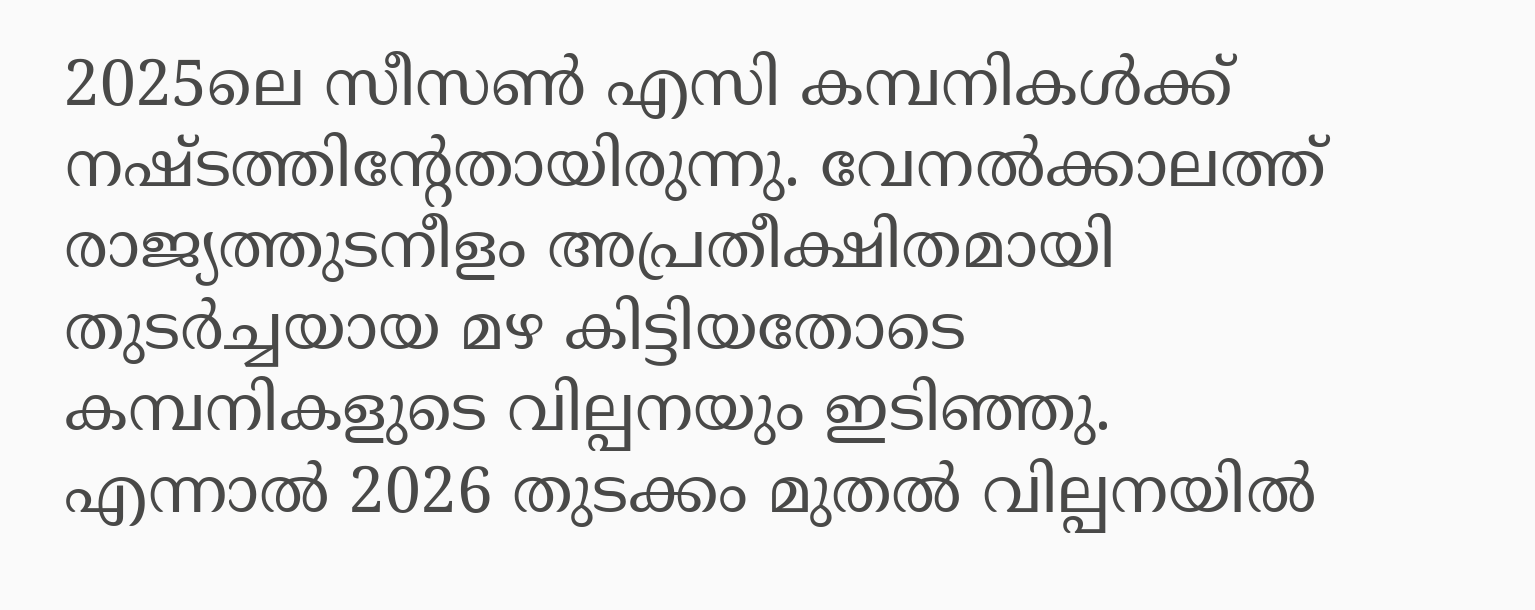2025ലെ സീസണ്‍ എസി കമ്പനികള്‍ക്ക് നഷ്ടത്തിന്റേതായിരുന്നു. വേനല്‍ക്കാലത്ത് രാജ്യത്തുടനീളം അപ്രതീക്ഷിതമായി തുടര്‍ച്ചയായ മഴ കിട്ടിയതോടെ കമ്പനികളുടെ വില്പനയും ഇടിഞ്ഞു. എന്നാല്‍ 2026 തുടക്കം മുതല്‍ വില്പനയില്‍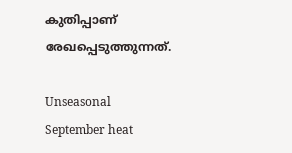കുതിപ്പാണ് രേഖപ്പെടുത്തുന്നത്.

Unseasonal September heat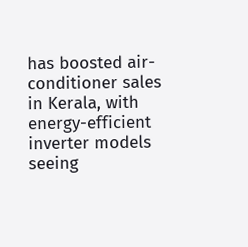has boosted air-conditioner sales in Kerala, with energy-efficient inverter models seeing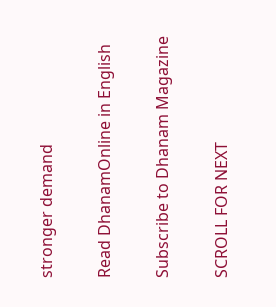stronger demand

Read DhanamOnline in English

Subscribe to Dhanam Magazine

SCROLL FOR NEXT